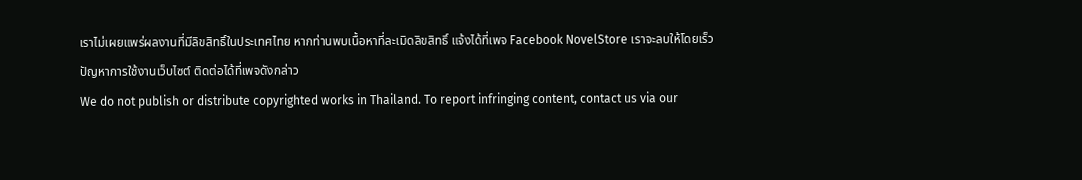เราไม่เผยแพร่ผลงานที่มีลิขสิทธิ์ในประเทศไทย หากท่านพบเนื้อหาที่ละเมิดลิขสิทธิ์ แจ้งได้ที่เพจ Facebook NovelStore เราจะลบให้โดยเร็ว
ปัญหาการใช้งานเว็บไซต์ ติดต่อได้ที่เพจดังกล่าว
We do not publish or distribute copyrighted works in Thailand. To report infringing content, contact us via our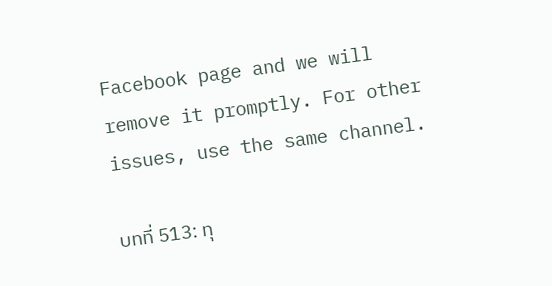Facebook page and we will remove it promptly. For other issues, use the same channel.

บทที่ 513: ทุ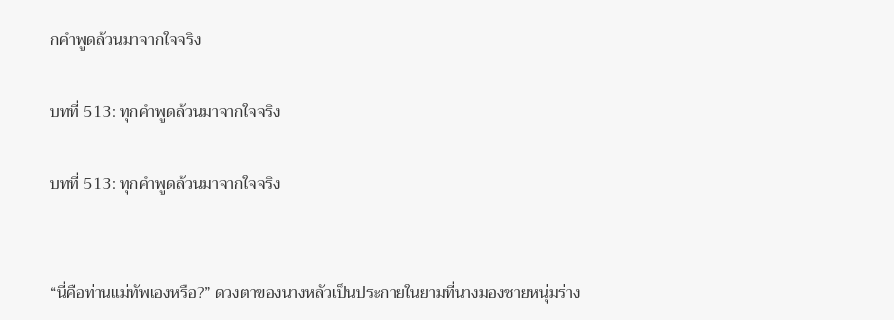กคำพูดล้วนมาจากใจจริง

บทที่ 513: ทุกคำพูดล้วนมาจากใจจริง

บทที่ 513: ทุกคำพูดล้วนมาจากใจจริง


“นี่คือท่านแม่ทัพเองหรือ?” ดวงตาของนางหลัวเป็นประกายในยามที่นางมองชายหนุ่มร่าง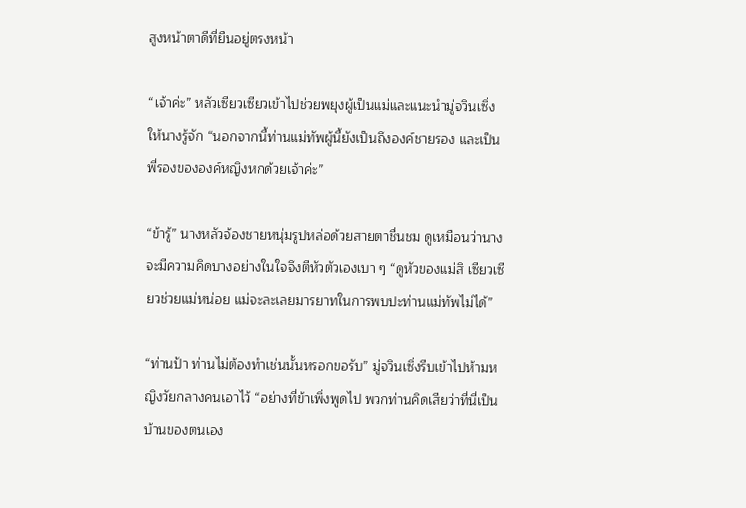สูงหน้าตาดีที่ยืนอยู่ตรงหน้า

“เจ้าค่ะ” หลัวเซียวเซียวเข้าไปช่วยพยุงผู้เป็นแม่และแนะนำมู่จวินเซิ่งให้นางรู้จัก “นอกจากนี้ท่านแม่ทัพผู้นี้ยังเป็นถึงองค์ชายรอง และเป็นพี่รองขององค์หญิงหกด้วยเจ้าค่ะ”

“ข้ารู้” นางหลัวจ้องชายหนุ่มรูปหล่อด้วยสายตาชื่นชม ดูเหมือนว่านางจะมีความคิดบางอย่างในใจจึงตีหัวตัวเองเบา ๆ “ดูหัวของแม่สิ เซียวเซียวช่วยแม่หน่อย แม่จะละเลยมารยาทในการพบปะท่านแม่ทัพไม่ได้”

“ท่านป้า ท่านไม่ต้องทำเช่นนั้นหรอกขอรับ” มู่จวินเซิ่งรีบเข้าไปห้ามหญิงวัยกลางคนเอาไว้ “อย่างที่ข้าเพิ่งพูดไป พวกท่านคิดเสียว่าที่นี่เป็นบ้านของตนเอง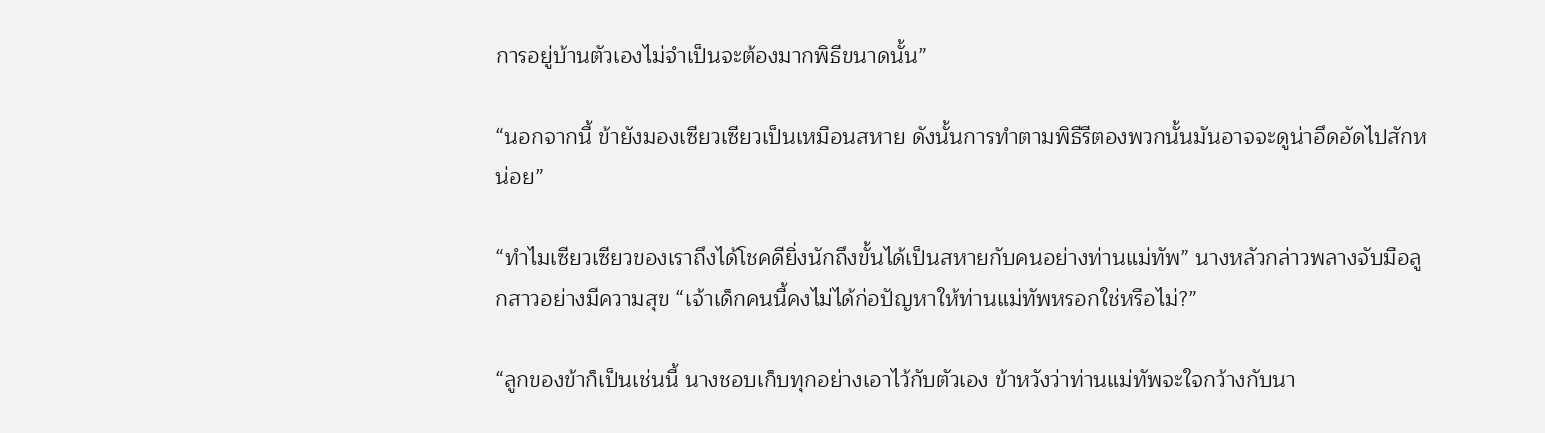การอยู่บ้านตัวเองไม่จำเป็นจะต้องมากพิธีขนาดนั้น”

“นอกจากนี้ ข้ายังมองเซียวเซียวเป็นเหมือนสหาย ดังนั้นการทำตามพิธีรีตองพวกนั้นมันอาจจะดูน่าอึดอัดไปสักหน่อย”

“ทำไมเซียวเซียวของเราถึงได้โชคดียิ่งนักถึงขั้นได้เป็นสหายกับคนอย่างท่านแม่ทัพ” นางหลัวกล่าวพลางจับมือลูกสาวอย่างมีความสุข “เจ้าเด็กคนนี้คงไม่ได้ก่อปัญหาให้ท่านแม่ทัพหรอกใช่หรือไม่?”

“ลูกของข้าก็เป็นเช่นนี้ นางชอบเก็บทุกอย่างเอาไว้กับตัวเอง ข้าหวังว่าท่านแม่ทัพจะใจกว้างกับนา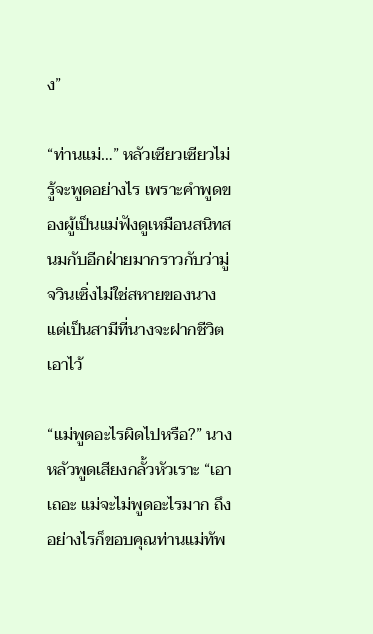ง”

“ท่านแม่…” หลัวเซียวเซียวไม่รู้จะพูดอย่างไร เพราะคำพูดของผู้เป็นแม่ฟังดูเหมือนสนิทสนมกับอีกฝ่ายมากราวกับว่ามู่จวินเซิ่งไม่ใช่สหายของนาง แต่เป็นสามีที่นางจะฝากชีวิตเอาไว้

“แม่พูดอะไรผิดไปหรือ?” นางหลัวพูดเสียงกลั้วหัวเราะ “เอาเถอะ แม่จะไม่พูดอะไรมาก ถึงอย่างไรก็ขอบคุณท่านแม่ทัพ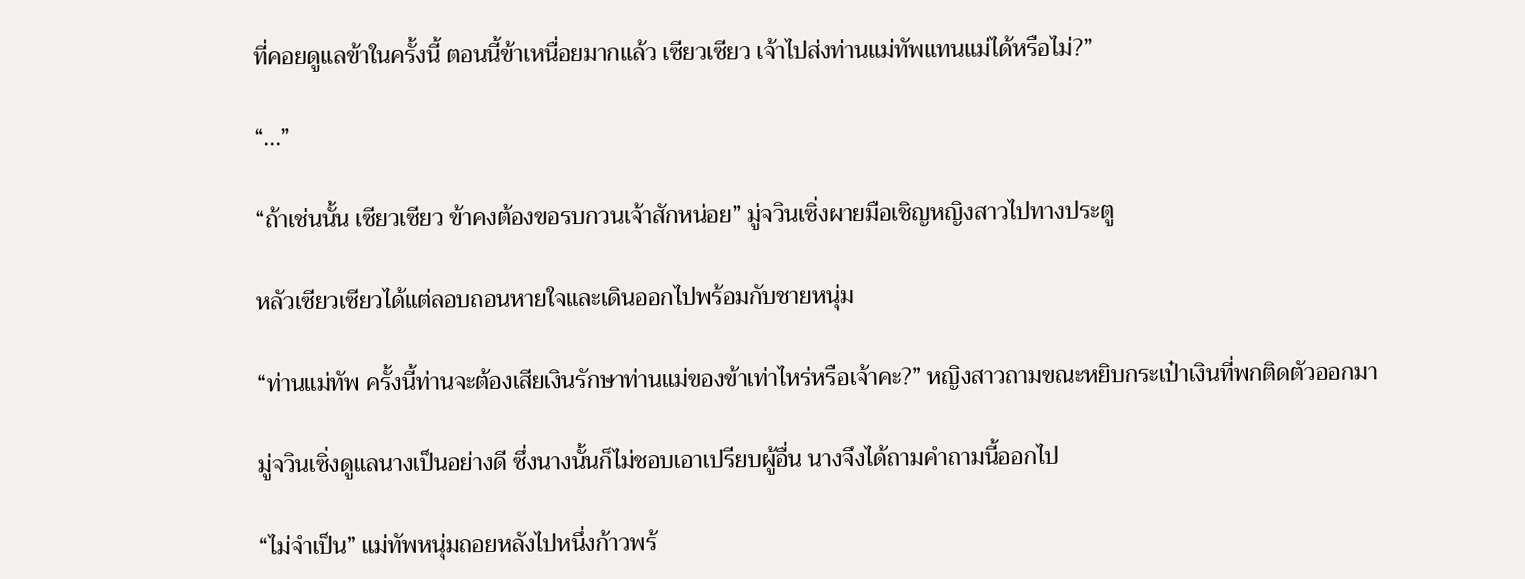ที่คอยดูแลข้าในครั้งนี้ ตอนนี้ข้าเหนื่อยมากแล้ว เซียวเซียว เจ้าไปส่งท่านแม่ทัพแทนแม่ได้หรือไม่?”

“...”

“ถ้าเช่นนั้น เซียวเซียว ข้าคงต้องขอรบกวนเจ้าสักหน่อย” มู่จวินเซิ่งผายมือเชิญหญิงสาวไปทางประตู

หลัวเซียวเซียวได้แต่ลอบถอนหายใจและเดินออกไปพร้อมกับชายหนุ่ม

“ท่านแม่ทัพ ครั้งนี้ท่านจะต้องเสียเงินรักษาท่านแม่ของข้าเท่าไหร่หรือเจ้าคะ?” หญิงสาวถามขณะหยิบกระเป๋าเงินที่พกติดตัวออกมา

มู่จวินเซิ่งดูแลนางเป็นอย่างดี ซึ่งนางนั้นก็ไม่ชอบเอาเปรียบผู้อื่น นางจึงได้ถามคำถามนี้ออกไป

“ไม่จำเป็น” แม่ทัพหนุ่มถอยหลังไปหนึ่งก้าวพร้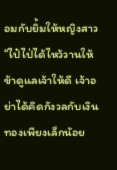อมกับยิ้มให้หญิงสาว “ไป๋ไป่ได้ไหว้วานให้ข้าดูแลเจ้าให้ดี เจ้าอย่าได้คิดกังวลกับเงินทองเพียงเล็กน้อย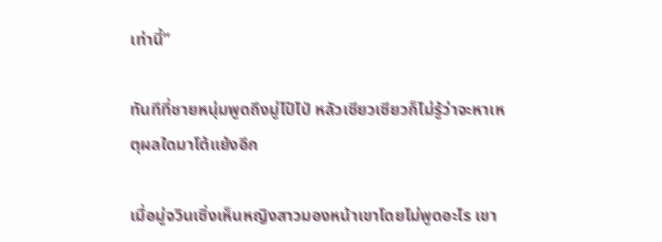เท่านี้”

ทันทีที่ชายหนุ่มพูดถึงมู่ไป๋ไป่ หลัวเซียวเซียวก็ไม่รู้ว่าจะหาเหตุผลใดมาโต้แย้งอีก

เมื่อมู่จวินเซิ่งเห็นหญิงสาวมองหน้าเขาโดยไม่พูดอะไร เขา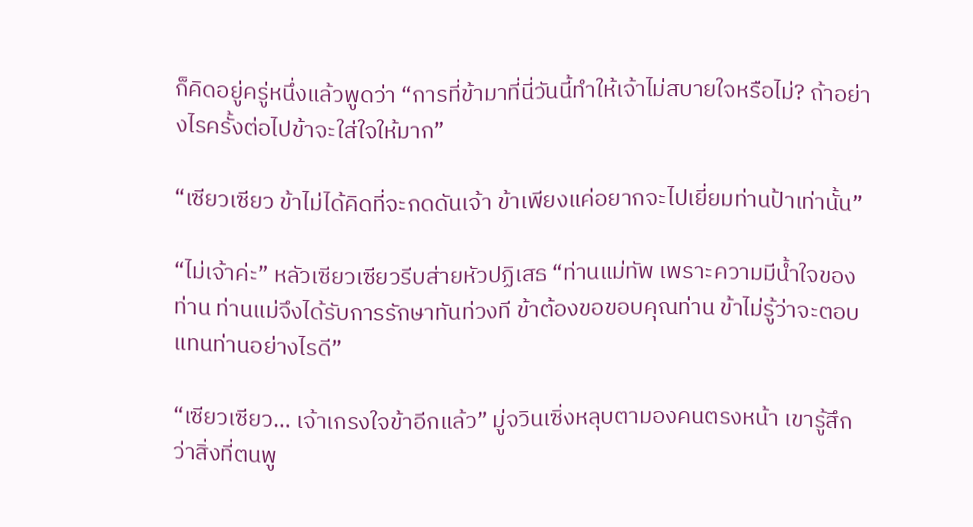ก็คิดอยู่ครู่หนึ่งแล้วพูดว่า “การที่ข้ามาที่นี่วันนี้ทำให้เจ้าไม่สบายใจหรือไม่? ถ้าอย่างไรครั้งต่อไปข้าจะใส่ใจให้มาก”

“เซียวเซียว ข้าไม่ได้คิดที่จะกดดันเจ้า ข้าเพียงแค่อยากจะไปเยี่ยมท่านป้าเท่านั้น”

“ไม่เจ้าค่ะ” หลัวเซียวเซียวรีบส่ายหัวปฏิเสธ “ท่านแม่ทัพ เพราะความมีน้ำใจของท่าน ท่านแม่จึงได้รับการรักษาทันท่วงที ข้าต้องขอขอบคุณท่าน ข้าไม่รู้ว่าจะตอบแทนท่านอย่างไรดี”

“เซียวเซียว… เจ้าเกรงใจข้าอีกแล้ว” มู่จวินเซิ่งหลุบตามองคนตรงหน้า เขารู้สึกว่าสิ่งที่ตนพู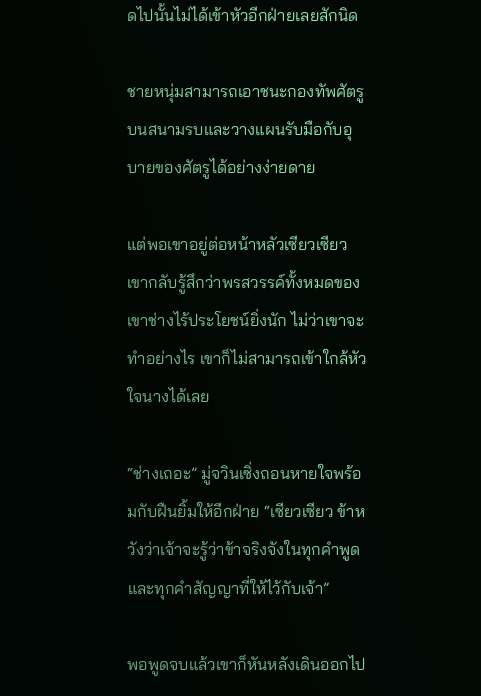ดไปนั้นไม่ได้เข้าหัวอีกฝ่ายเลยสักนิด

ชายหนุ่มสามารถเอาชนะกองทัพศัตรูบนสนามรบและวางแผนรับมือกับอุบายของศัตรูได้อย่างง่ายดาย

แต่พอเขาอยู่ต่อหน้าหลัวเซียวเซียว เขากลับรู้สึกว่าพรสวรรค์ทั้งหมดของเขาช่างไร้ประโยชน์ยิ่งนัก ไม่ว่าเขาจะทำอย่างไร เขาก็ไม่สามารถเข้าใกล้หัวใจนางได้เลย

“ช่างเถอะ” มู่จวินเซิ่งถอนหายใจพร้อมกับฝืนยิ้มให้อีกฝ่าย “เซียวเซียว ข้าหวังว่าเจ้าจะรู้ว่าข้าจริงจังในทุกคำพูดและทุกคำสัญญาที่ให้ไว้กับเจ้า”

พอพูดจบแล้วเขาก็หันหลังเดินออกไป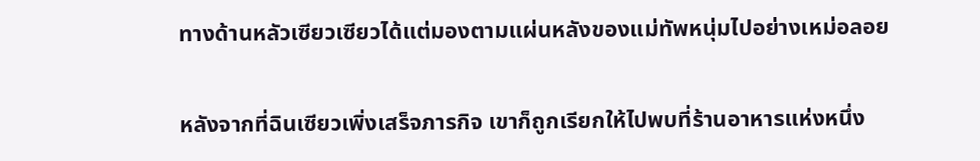ทางด้านหลัวเซียวเซียวได้แต่มองตามแผ่นหลังของแม่ทัพหนุ่มไปอย่างเหม่อลอย

หลังจากที่ฉินเซียวเพิ่งเสร็จภารกิจ เขาก็ถูกเรียกให้ไปพบที่ร้านอาหารแห่งหนึ่ง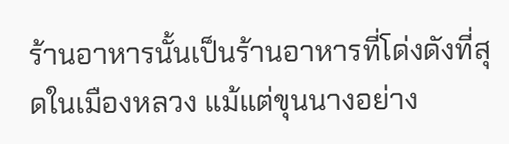ร้านอาหารนั้นเป็นร้านอาหารที่โด่งดังที่สุดในเมืองหลวง แม้แต่ขุนนางอย่าง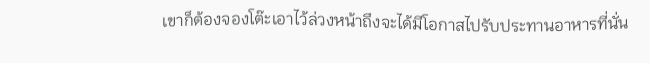เขาก็ต้องจองโต๊ะเอาไว้ล่วงหน้าถึงจะได้มีโอกาสไปรับประทานอาหารที่นั่น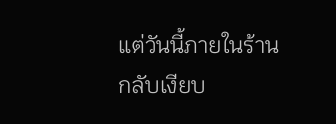แต่วันนี้ภายในร้านกลับเงียบ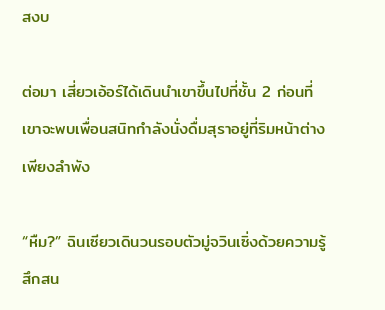สงบ

ต่อมา เสี่ยวเอ้อร์ได้เดินนำเขาขึ้นไปที่ชั้น 2 ก่อนที่เขาจะพบเพื่อนสนิทกำลังนั่งดื่มสุราอยู่ที่ริมหน้าต่างเพียงลำพัง

“หืม?” ฉินเซียวเดินวนรอบตัวมู่จวินเซิ่งด้วยความรู้สึกสน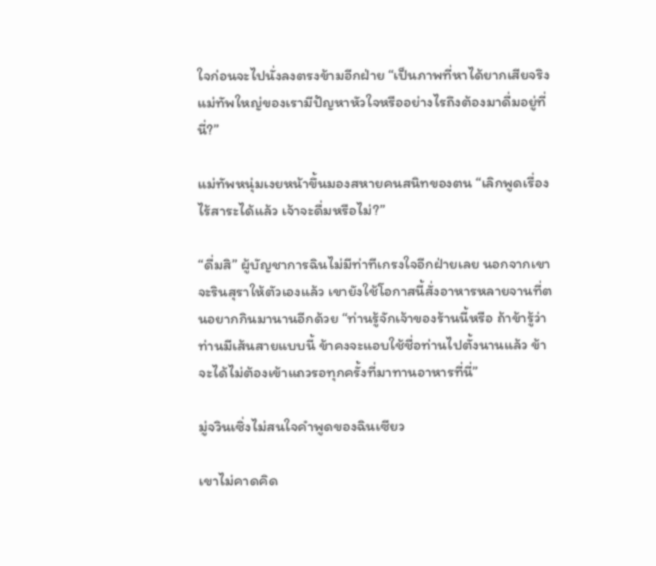ใจก่อนจะไปนั่งลงตรงข้ามอีกฝ่าย “เป็นภาพที่หาได้ยากเสียจริง แม่ทัพใหญ่ของเรามีปัญหาหัวใจหรืออย่างไรถึงต้องมาดื่มอยู่ที่นี่?”

แม่ทัพหนุ่มเงยหน้าขึ้นมองสหายคนสนิทของตน “เลิกพูดเรื่องไร้สาระได้แล้ว เจ้าจะดื่มหรือไม่?”

“ดื่มสิ” ผู้บัญชาการฉินไม่มีท่าทีเกรงใจอีกฝ่ายเลย นอกจากเขาจะรินสุราให้ตัวเองแล้ว เขายังใช้โอกาสนี้สั่งอาหารหลายจานที่ตนอยากกินมานานอีกด้วย “ท่านรู้จักเจ้าของร้านนี้หรือ ถ้าข้ารู้ว่าท่านมีเส้นสายแบบนี้ ข้าคงจะแอบใช้ชื่อท่านไปตั้งนานแล้ว ข้าจะได้ไม่ต้องเข้าแถวรอทุกครั้งที่มาทานอาหารที่นี่”

มู่จวินเซิ่งไม่สนใจคำพูดของฉินเซียว

เขาไม่คาดคิด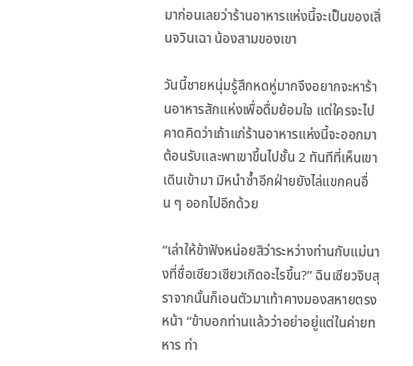มาก่อนเลยว่าร้านอาหารแห่งนี้จะเป็นของเสิ่นจวินเฉา น้องสามของเขา

วันนี้ชายหนุ่มรู้สึกหดหู่มากจึงอยากจะหาร้านอาหารสักแห่งเพื่อดื่มย้อมใจ แต่ใครจะไปคาดคิดว่าเถ้าแก่ร้านอาหารแห่งนี้จะออกมาต้อนรับและพาเขาขึ้นไปชั้น 2 ทันทีที่เห็นเขาเดินเข้ามา มิหนำซ้ำอีกฝ่ายยังไล่แขกคนอื่น ๆ ออกไปอีกด้วย

“เล่าให้ข้าฟังหน่อยสิว่าระหว่างท่านกับแม่นางที่ชื่อเซียวเซียวเกิดอะไรขึ้น?” ฉินเซียวจิบสุราจากนั้นก็เอนตัวมาเท้าคางมองสหายตรงหน้า “ข้าบอกท่านแล้วว่าอย่าอยู่แต่ในค่ายทหาร ท่า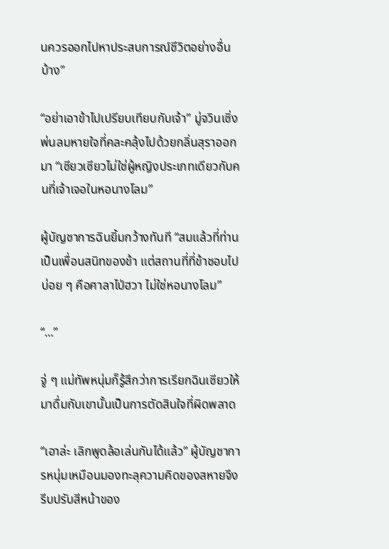นควรออกไปหาประสบการณ์ชีวิตอย่างอื่นบ้าง”

“อย่าเอาข้าไปเปรียบเทียบกับเจ้า” มู่จวินเซิ่งพ่นลมหายใจที่คละคลุ้งไปด้วยกลิ่นสุราออกมา “เซียวเซียวไม่ใช่ผู้หญิงประเภทเดียวกับคนที่เจ้าเจอในหอนางโลม”

ผู้บัญชาการฉินยิ้มกว้างทันที “สมแล้วที่ท่านเป็นเพื่อนสนิทของข้า แต่สถานที่ที่ข้าชอบไปบ่อย ๆ คือศาลาไป่ฮวา ไม่ใช่หอนางโลม”

“...”

จู่ ๆ แม่ทัพหนุ่มก็รู้สึกว่าการเรียกฉินเซียวให้มาดื่มกับเขานั้นเป็นการตัดสินใจที่ผิดพลาด

“เอาล่ะ เลิกพูดล้อเล่นกันได้แล้ว” ผู้บัญชาการหนุ่มเหมือนมองทะลุความคิดของสหายจึงรีบปรับสีหน้าของ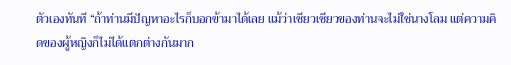ตัวเองทันที “ถ้าท่านมีปัญหาอะไรก็บอกข้ามาได้เลย แม้ว่าเซียวเซียวของท่านจะไม่ใช่นางโลม แต่ความคิดของผู้หญิงก็ไม่ได้แตกต่างกันมาก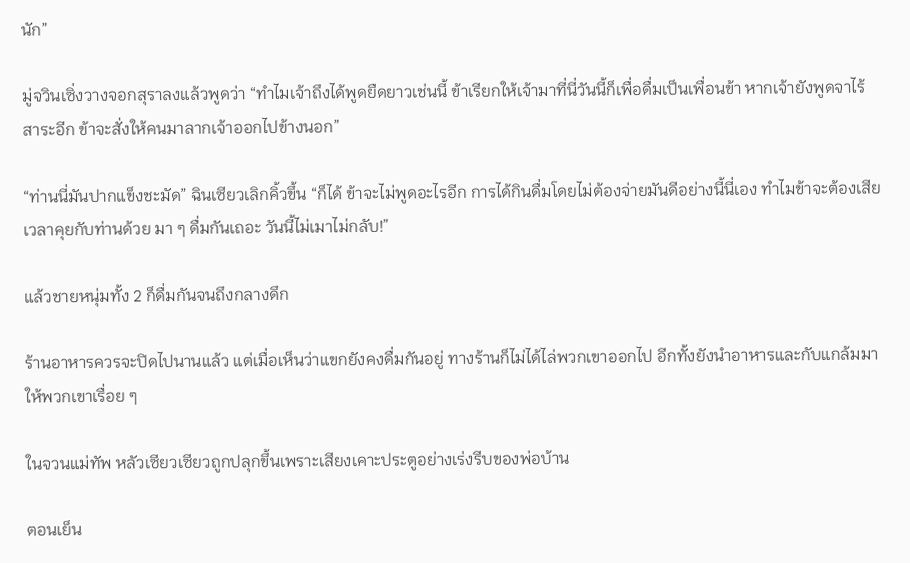นัก”

มู่จวินเซิ่งวางจอกสุราลงแล้วพูดว่า “ทำไมเจ้าถึงได้พูดยืดยาวเช่นนี้ ข้าเรียกให้เจ้ามาที่นี่วันนี้ก็เพื่อดื่มเป็นเพื่อนข้า หากเจ้ายังพูดจาไร้สาระอีก ข้าจะสั่งให้คนมาลากเจ้าออกไปข้างนอก”

“ท่านนี่มันปากแข็งชะมัด” ฉินเซียวเลิกคิ้วขึ้น “ก็ได้ ข้าจะไม่พูดอะไรอีก การได้กินดื่มโดยไม่ต้องจ่ายมันดีอย่างนี้นี่เอง ทำไมข้าจะต้องเสียเวลาคุยกับท่านด้วย มา ๆ ดื่มกันเถอะ วันนี้ไม่เมาไม่กลับ!”

แล้วชายหนุ่มทั้ง 2 ก็ดื่มกันจนถึงกลางดึก

ร้านอาหารควรจะปิดไปนานแล้ว แต่เมื่อเห็นว่าแขกยังคงดื่มกันอยู่ ทางร้านก็ไม่ได้ไล่พวกเขาออกไป อีกทั้งยังนำอาหารและกับแกล้มมาให้พวกเขาเรื่อย ๆ

ในจวนแม่ทัพ หลัวเซียวเซียวถูกปลุกขึ้นเพราะเสียงเคาะประตูอย่างเร่งรีบของพ่อบ้าน

ตอนเย็น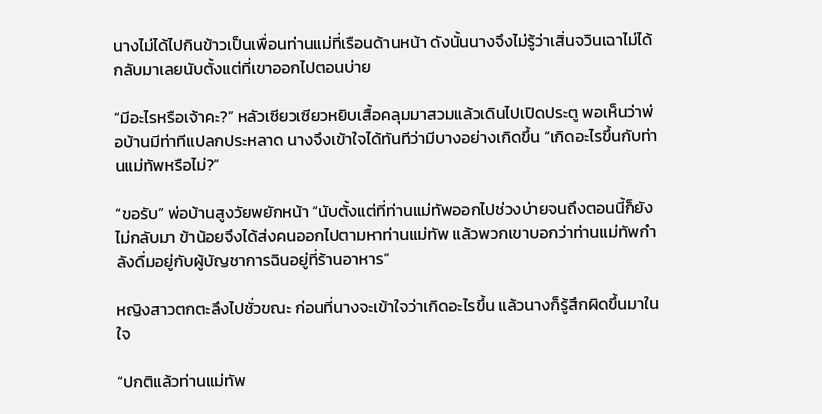นางไม่ได้ไปกินข้าวเป็นเพื่อนท่านแม่ที่เรือนด้านหน้า ดังนั้นนางจึงไม่รู้ว่าเสิ่นจวินเฉาไม่ได้กลับมาเลยนับตั้งแต่ที่เขาออกไปตอนบ่าย

“มีอะไรหรือเจ้าคะ?” หลัวเซียวเซียวหยิบเสื้อคลุมมาสวมแล้วเดินไปเปิดประตู พอเห็นว่าพ่อบ้านมีท่าทีแปลกประหลาด นางจึงเข้าใจได้ทันทีว่ามีบางอย่างเกิดขึ้น “เกิดอะไรขึ้นกับท่านแม่ทัพหรือไม่?”

“ขอรับ” พ่อบ้านสูงวัยพยักหน้า “นับตั้งแต่ที่ท่านแม่ทัพออกไปช่วงบ่ายจนถึงตอนนี้ก็ยังไม่กลับมา ข้าน้อยจึงได้ส่งคนออกไปตามหาท่านแม่ทัพ แล้วพวกเขาบอกว่าท่านแม่ทัพกำลังดื่มอยู่กับผู้บัญชาการฉินอยู่ที่ร้านอาหาร”

หญิงสาวตกตะลึงไปชั่วขณะ ก่อนที่นางจะเข้าใจว่าเกิดอะไรขึ้น แล้วนางก็รู้สึกผิดขึ้นมาในใจ

“ปกติแล้วท่านแม่ทัพ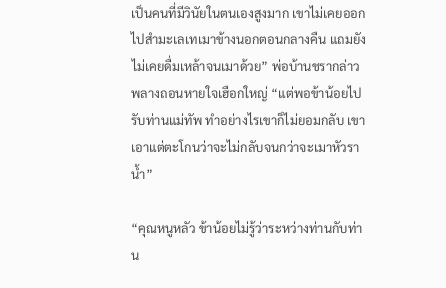เป็นคนที่มีวินัยในตนเองสูงมาก เขาไม่เคยออกไปสำมะเลเทเมาข้างนอกตอนกลางคืน แถมยังไม่เคยดื่มเหล้าจนเมาด้วย” พ่อบ้านชรากล่าวพลางถอนหายใจเฮือกใหญ่ “แต่พอข้าน้อยไปรับท่านแม่ทัพ ทำอย่างไรเขาก็ไม่ยอมกลับ เขาเอาแต่ตะโกนว่าจะไม่กลับจนกว่าจะเมาหัวราน้ำ”

“คุณหนูหลัว ข้าน้อยไม่รู้ว่าระหว่างท่านกับท่าน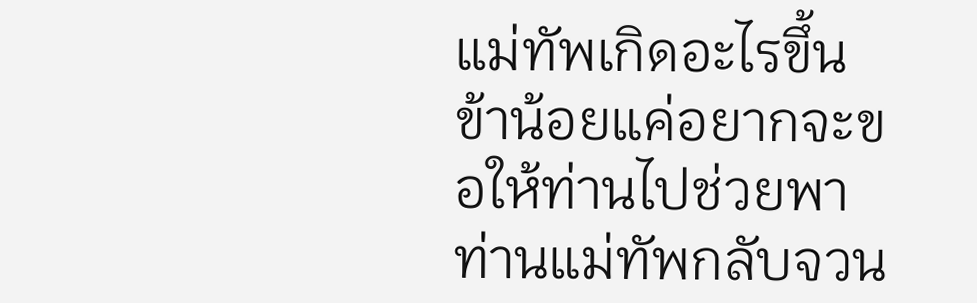แม่ทัพเกิดอะไรขึ้น ข้าน้อยแค่อยากจะขอให้ท่านไปช่วยพาท่านแม่ทัพกลับจวน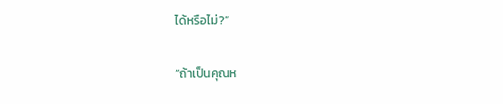ได้หรือไม่?”

“ถ้าเป็นคุณห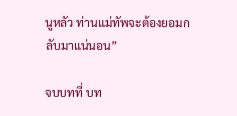นูหลัว ท่านแม่ทัพจะต้องยอมกลับมาแน่นอน”

จบบทที่ บท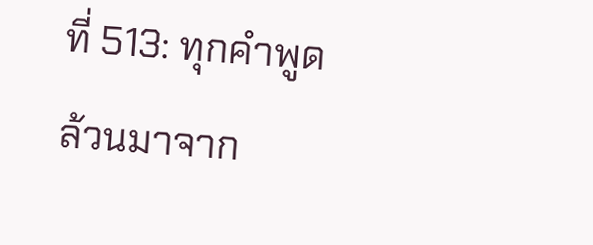ที่ 513: ทุกคำพูดล้วนมาจาก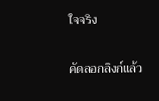ใจจริง

คัดลอกลิงก์แล้ว